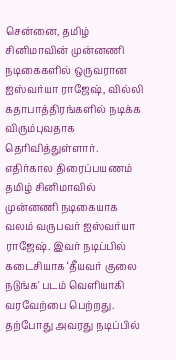சென்னை, தமிழ் சினிமாவின் முன்னணி நடிகைகளில் ஒருவரான ஐஸ்வர்யா ராஜேஷ், வில்லி கதாபாத்திரங்களில் நடிக்க விரும்புவதாக தெரிவித்துள்ளார். எதிர்கால திரைப்பயணம் தமிழ் சினிமாவில் முன்னணி நடிகையாக வலம் வருபவர் ஐஸ்வர்யா ராஜேஷ். இவர் நடிப்பில் கடைசியாக ‘தீயவர் குலை நடுங்க' படம் வெளியாகி வரவேற்பை பெற்றது. தற்போது அவரது நடிப்பில்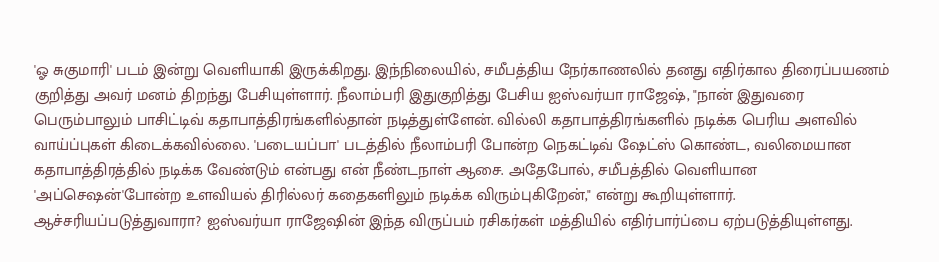'ஓ சுகுமாரி' படம் இன்று வெளியாகி இருக்கிறது. இந்நிலையில், சமீபத்திய நேர்காணலில் தனது எதிர்கால திரைப்பயணம் குறித்து அவர் மனம் திறந்து பேசியுள்ளார். நீலாம்பரி இதுகுறித்து பேசிய ஐஸ்வர்யா ராஜேஷ், "நான் இதுவரை பெரும்பாலும் பாசிட்டிவ் கதாபாத்திரங்களில்தான் நடித்துள்ளேன். வில்லி கதாபாத்திரங்களில் நடிக்க பெரிய அளவில் வாய்ப்புகள் கிடைக்கவில்லை. 'படையப்பா' படத்தில் நீலாம்பரி போன்ற நெகட்டிவ் ஷேட்ஸ் கொண்ட, வலிமையான கதாபாத்திரத்தில் நடிக்க வேண்டும் என்பது என் நீண்டநாள் ஆசை. அதேபோல், சமீபத்தில் வெளியான 'அப்செஷன்'போன்ற உளவியல் திரில்லர் கதைகளிலும் நடிக்க விரும்புகிறேன்," என்று கூறியுள்ளார். ஆச்சரியப்படுத்துவாரா? ஐஸ்வர்யா ராஜேஷின் இந்த விருப்பம் ரசிகர்கள் மத்தியில் எதிர்பார்ப்பை ஏற்படுத்தியுள்ளது.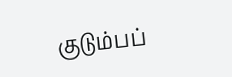குடும்பப்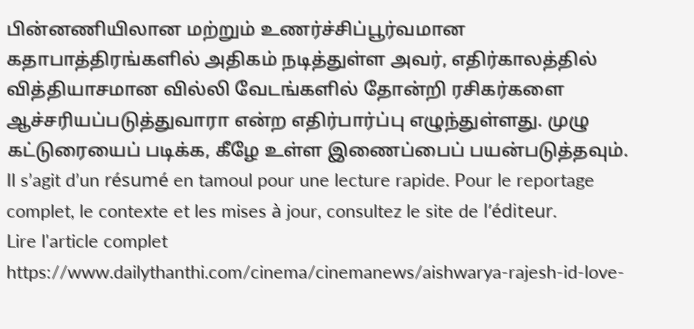பின்னணியிலான மற்றும் உணர்ச்சிப்பூர்வமான கதாபாத்திரங்களில் அதிகம் நடித்துள்ள அவர், எதிர்காலத்தில் வித்தியாசமான வில்லி வேடங்களில் தோன்றி ரசிகர்களை ஆச்சரியப்படுத்துவாரா என்ற எதிர்பார்ப்பு எழுந்துள்ளது. முழு கட்டுரையைப் படிக்க, கீழே உள்ள இணைப்பைப் பயன்படுத்தவும்.
Il s’agit d’un résumé en tamoul pour une lecture rapide. Pour le reportage complet, le contexte et les mises à jour, consultez le site de l’éditeur.
Lire l'article complet
https://www.dailythanthi.com/cinema/cinemanews/aishwarya-rajesh-id-love-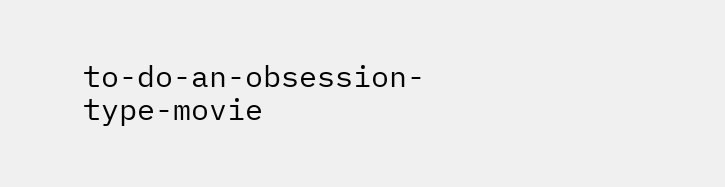to-do-an-obsession-type-movie